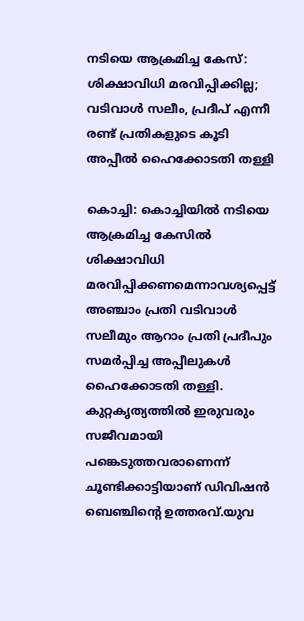നടിയെ ആക്രമിച്ച കേസ്: ശിക്ഷാവിധി മരവിപ്പിക്കില്ല; വടിവാൾ സലീം, പ്രദീപ് എന്നീ രണ്ട് പ്രതികളുടെ കൂടി അപ്പീൽ ഹൈക്കോടതി തള്ളി

കൊച്ചി: കൊച്ചിയിൽ നടിയെ ആക്രമിച്ച കേസിൽ ശിക്ഷാവിധി മരവിപ്പിക്കണമെന്നാവശ്യപ്പെട്ട് അഞ്ചാം പ്രതി വടിവാൾ സലീമും ആറാം പ്രതി പ്രദീപും സമർപ്പിച്ച അപ്പീലുകൾ ഹൈക്കോടതി തള്ളി. കുറ്റകൃത്യത്തിൽ ഇരുവരും സജീവമായി പങ്കെടുത്തവരാണെന്ന് ചൂണ്ടിക്കാട്ടിയാണ് ഡിവിഷൻ ബെഞ്ചിന്റെ ഉത്തരവ്.യുവ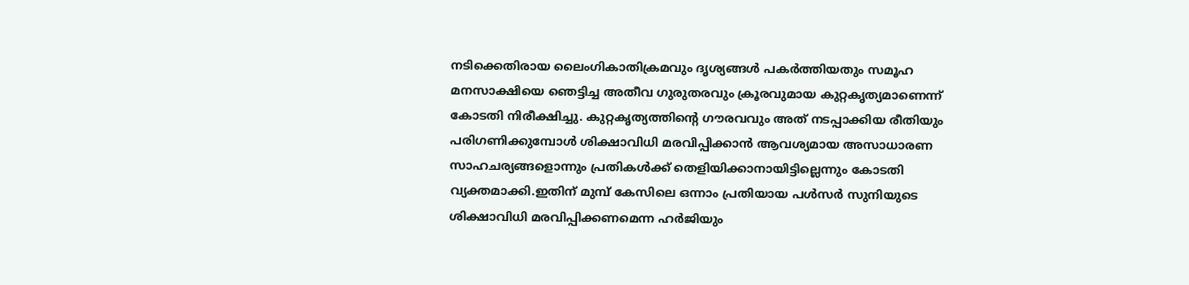നടിക്കെതിരായ ലൈംഗികാതിക്രമവും ദൃശ്യങ്ങൾ പകർത്തിയതും സമൂഹ മനസാക്ഷിയെ ഞെട്ടിച്ച അതീവ ഗുരുതരവും ക്രൂരവുമായ കുറ്റകൃത്യമാണെന്ന് കോടതി നിരീക്ഷിച്ചു. കുറ്റകൃത്യത്തിന്റെ ഗൗരവവും അത് നടപ്പാക്കിയ രീതിയും പരിഗണിക്കുമ്പോൾ ശിക്ഷാവിധി മരവിപ്പിക്കാൻ ആവശ്യമായ അസാധാരണ സാഹചര്യങ്ങളൊന്നും പ്രതികൾക്ക് തെളിയിക്കാനായിട്ടില്ലെന്നും കോടതി വ്യക്തമാക്കി.ഇതിന് മുമ്പ് കേസിലെ ഒന്നാം പ്രതിയായ പൾസർ സുനിയുടെ ശിക്ഷാവിധി മരവിപ്പിക്കണമെന്ന ഹർജിയും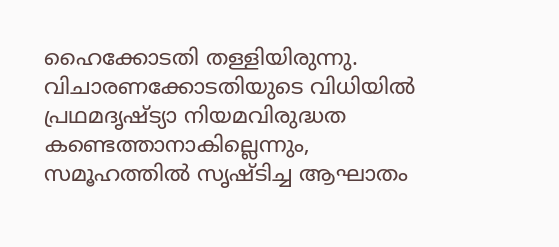ഹൈക്കോടതി തള്ളിയിരുന്നു. വിചാരണക്കോടതിയുടെ വിധിയിൽ പ്രഥമദൃഷ്ട്യാ നിയമവിരുദ്ധത കണ്ടെത്താനാകില്ലെന്നും, സമൂഹത്തിൽ സൃഷ്ടിച്ച ആഘാതം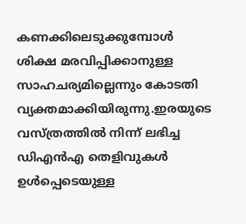കണക്കിലെടുക്കുമ്പോൾ ശിക്ഷ മരവിപ്പിക്കാനുള്ള സാഹചര്യമില്ലെന്നും കോടതി വ്യക്തമാക്കിയിരുന്നു.ഇരയുടെ വസ്ത്രത്തിൽ നിന്ന് ലഭിച്ച ഡിഎൻഎ തെളിവുകൾ ഉൾപ്പെടെയുള്ള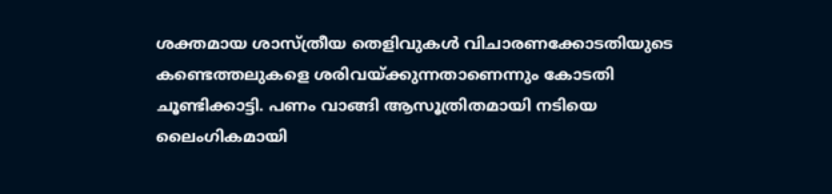ശക്തമായ ശാസ്ത്രീയ തെളിവുകൾ വിചാരണക്കോടതിയുടെ കണ്ടെത്തലുകളെ ശരിവയ്‌ക്കുന്നതാണെന്നും കോടതി ചൂണ്ടിക്കാട്ടി. പണം വാങ്ങി ആസൂത്രിതമായി നടിയെ ലൈംഗികമായി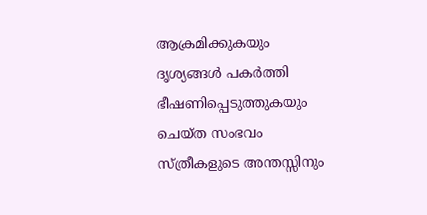ആക്രമിക്കുകയും ദൃശ്യങ്ങൾ പകർത്തി ഭീഷണിപ്പെടുത്തുകയും ചെയ്ത സംഭവം സ്ത്രീകളുടെ അന്തസ്സിനും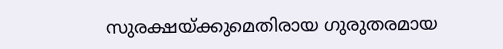സുരക്ഷയ്‌ക്കുമെതിരായ ഗുരുതരമായ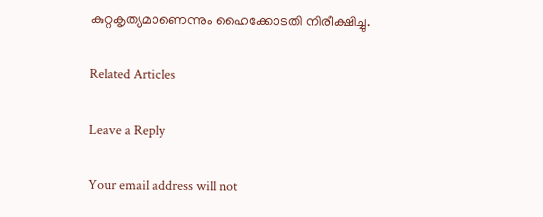കുറ്റകൃത്യമാണെന്നും ഹൈക്കോടതി നിരീക്ഷിച്ചു.

Related Articles

Leave a Reply

Your email address will not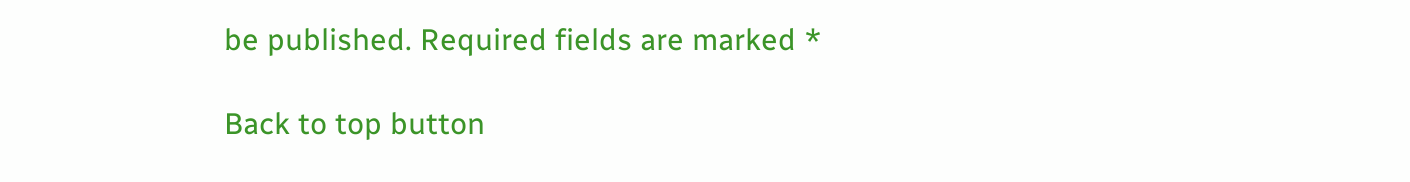be published. Required fields are marked *

Back to top button